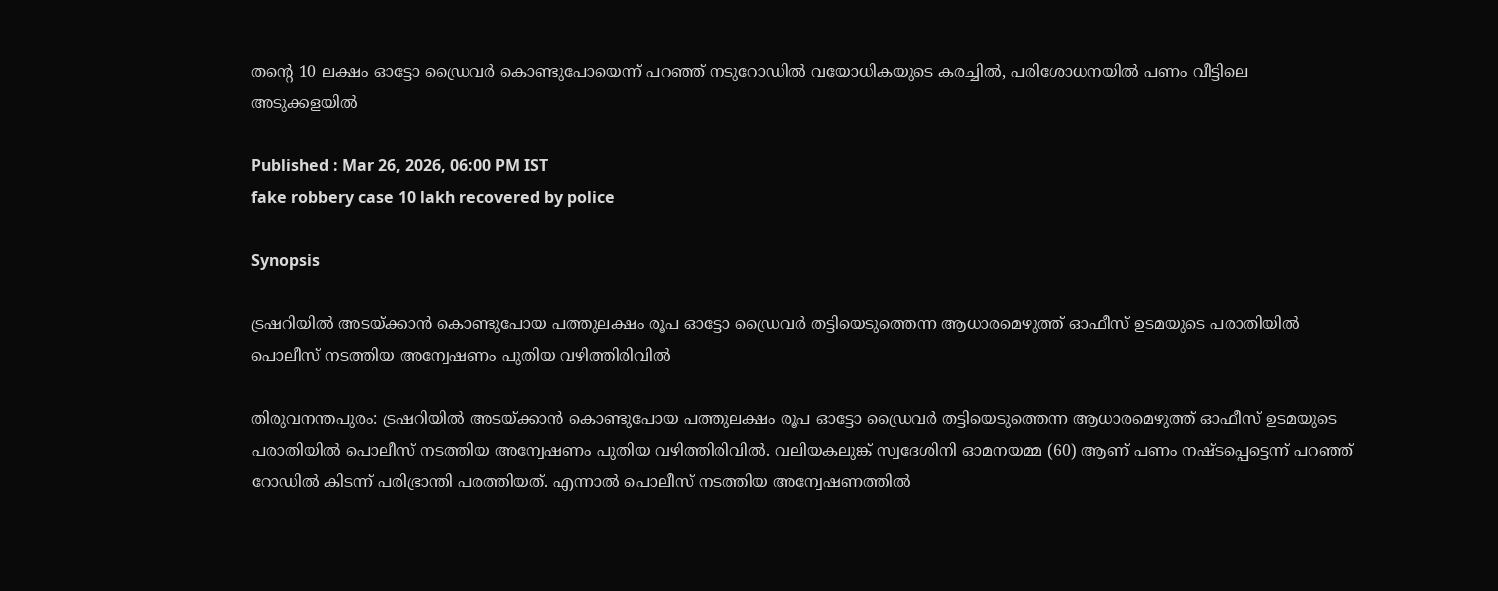തന്‍റെ 10 ലക്ഷം ഓട്ടോ ഡ്രൈവർ കൊണ്ടുപോയെന്ന് പറ‌ഞ്ഞ് നടുറോഡിൽ വയോധികയുടെ കരച്ചിൽ, പരിശോധനയിൽ പണം വീട്ടിലെ അടുക്കളയിൽ

Published : Mar 26, 2026, 06:00 PM IST
fake robbery case 10 lakh recovered by police

Synopsis

ട്രഷറിയിൽ അടയ്ക്കാൻ കൊണ്ടുപോയ പത്തുലക്ഷം രൂപ ഓട്ടോ ഡ്രൈവർ തട്ടിയെടുത്തെന്ന ആധാരമെഴുത്ത് ഓഫീസ് ഉടമയുടെ പരാതിയിൽ പൊലീസ് നടത്തിയ അന്വേഷണം പുതിയ വഴിത്തിരിവിൽ

തിരുവനന്തപുരം: ട്രഷറിയിൽ അടയ്ക്കാൻ കൊണ്ടുപോയ പത്തുലക്ഷം രൂപ ഓട്ടോ ഡ്രൈവർ തട്ടിയെടുത്തെന്ന ആധാരമെഴുത്ത് ഓഫീസ് ഉടമയുടെ പരാതിയിൽ പൊലീസ് നടത്തിയ അന്വേഷണം പുതിയ വഴിത്തിരിവിൽ. വലിയകലുങ്ക് സ്വദേശിനി ഓമനയമ്മ (60) ആണ് പണം നഷ്ടപ്പെട്ടെന്ന് പറഞ്ഞ് റോഡിൽ കിടന്ന് പരിഭ്രാന്തി പരത്തിയത്. എന്നാൽ പൊലീസ് നടത്തിയ അന്വേഷണത്തിൽ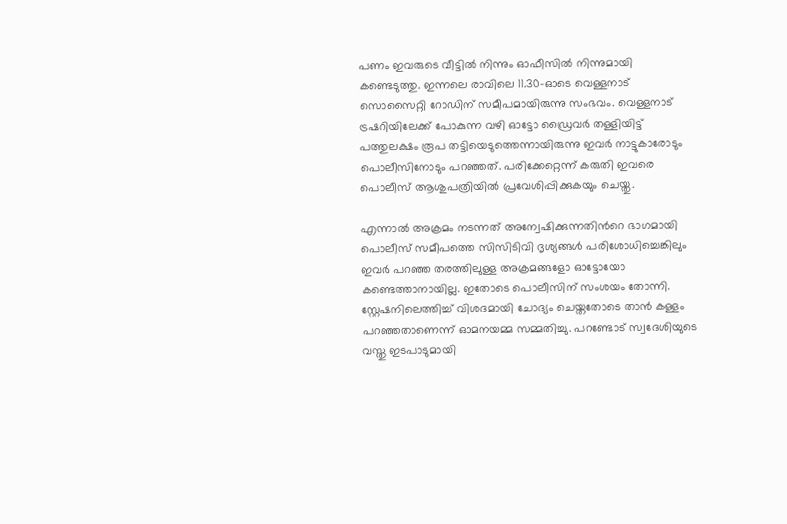പണം ഇവരുടെ വീട്ടിൽ നിന്നും ഓഫീസിൽ നിന്നുമായി കണ്ടെടുത്തു. ഇന്നലെ രാവിലെ 11.30-ഓടെ വെള്ളനാട് സൊസൈറ്റി റോഡിന് സമീപമായിരുന്നു സംഭവം. വെള്ളനാട് ട്രഷറിയിലേക്ക് പോകുന്ന വഴി ഓട്ടോ ഡ്രൈവർ തള്ളിയിട്ട് പത്തുലക്ഷം രൂപ തട്ടിയെടുത്തെന്നായിരുന്നു ഇവർ നാട്ടുകാരോടും പൊലീസിനോടും പറഞ്ഞത്. പരിക്കേറ്റെന്ന് കരുതി ഇവരെ പൊലീസ് ആശുപത്രിയിൽ പ്രവേശിപ്പിക്കുകയും ചെയ്തു.

എന്നാൽ അക്രമം നടന്നത് അന്വേഷിക്കുന്നതിന്‍റെ ഭാഗമായി പൊലീസ് സമീപത്തെ സിസിടിവി ദൃശ്യങ്ങൾ പരിശോധിച്ചെങ്കിലും ഇവർ പറഞ്ഞ തരത്തിലുള്ള അക്രമങ്ങളോ ഓട്ടോയോ കണ്ടെത്താനായില്ല. ഇതോടെ പൊലീസിന് സംശയം തോന്നി. സ്റ്റേഷനിലെത്തിച്ച് വിശദമായി ചോദ്യം ചെയ്തതോടെ താൻ കള്ളം പറഞ്ഞതാണെന്ന് ഓമനയമ്മ സമ്മതിച്ചു. പറണ്ടോട് സ്വദേശിയുടെ വസ്തു ഇടപാടുമായി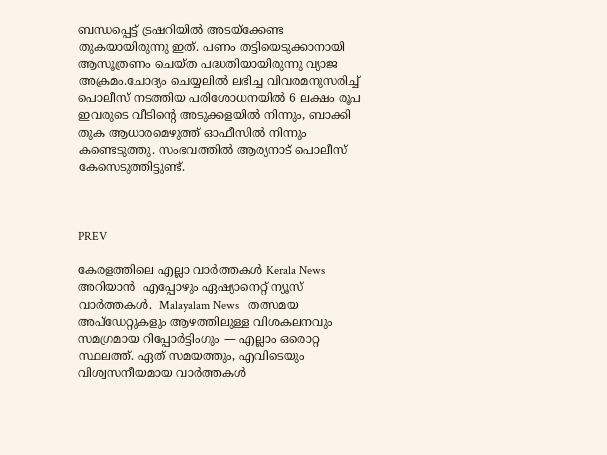ബന്ധപ്പെട്ട് ട്രഷറിയിൽ അടയ്ക്കേണ്ട തുകയായിരുന്നു ഇത്. പണം തട്ടിയെടുക്കാനായി ആസൂത്രണം ചെയ്ത പദ്ധതിയായിരുന്നു വ്യാജ അക്രമം.ചോദ്യം ചെയ്യലിൽ ലഭിച്ച വിവരമനുസരിച്ച് പൊലീസ് നടത്തിയ പരിശോധനയിൽ 6 ലക്ഷം രൂപ ഇവരുടെ വീടിന്‍റെ അടുക്കളയിൽ നിന്നും, ബാക്കി തുക ആധാരമെഴുത്ത് ഓഫീസിൽ നിന്നും കണ്ടെടുത്തു. സംഭവത്തിൽ ആര്യനാട് പൊലീസ് കേസെടുത്തിട്ടുണ്ട്.



PREV

കേരളത്തിലെ എല്ലാ വാർത്തകൾ Kerala News അറിയാൻ  എപ്പോഴും ഏഷ്യാനെറ്റ് ന്യൂസ് വാർത്തകൾ.  Malayalam News   തത്സമയ അപ്‌ഡേറ്റുകളും ആഴത്തിലുള്ള വിശകലനവും സമഗ്രമായ റിപ്പോർട്ടിംഗും — എല്ലാം ഒരൊറ്റ സ്ഥലത്ത്. ഏത് സമയത്തും, എവിടെയും വിശ്വസനീയമായ വാർത്തകൾ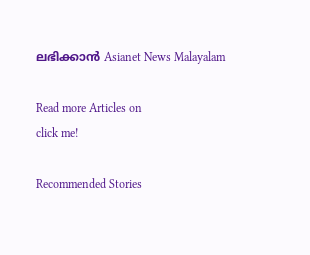ലഭിക്കാൻ Asianet News Malayalam

Read more Articles on
click me!

Recommended Stories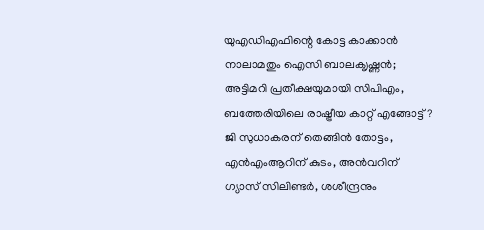യുഎഡിഎഫിന്റെ കോട്ട കാക്കാൻ നാലാമതും ഐസി ബാലക‍ൃഷ്ണൻ; അട്ടിമറി പ്രതീക്ഷയുമായി സിപിഎം, ബത്തേരിയിലെ രാഷ്ട്രീയ കാറ്റ് എങ്ങോട്ട്?
ജി സുധാകരന് തെങ്ങിൻ തോട്ടം, എൻഎംആറിന് കുടം, അൻവറിന് ഗ്യാസ് സിലിണ്ടര്‍, ശശീന്ദ്രനും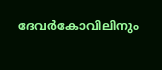ദേവര്‍കോവിലിനും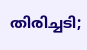തിരിച്ചടി;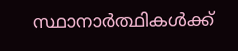സ്ഥാനാര്‍ത്ഥികള്‍ക്ക്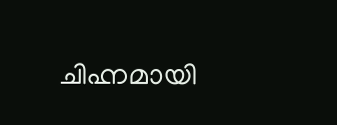ചിഹ്നമായി